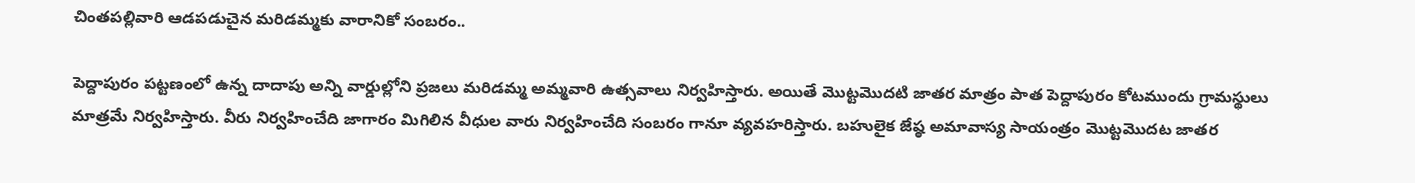చింతపల్లివారి ఆడపడుచైన మరిడమ్మకు వారానికో సంబరం..

పెద్దాపురం పట్టణంలో ఉన్న దాదాపు అన్ని వార్డుల్లోని ప్రజలు మరిడమ్మ అమ్మవారి ఉత్సవాలు నిర్వహిస్తారు. అయితే మొట్టమొదటి జాతర మాత్రం పాత పెద్దాపురం కోటముందు గ్రామస్థులు మాత్రమే నిర్వహిస్తారు. వీరు నిర్వహించేది జాగారం మిగిలిన వీధుల వారు నిర్వహించేది సంబరం గానూ వ్యవహరిస్తారు. బహులైక జేష్ఠ అమావాస్య సాయంత్రం మొట్టమొదట జాతర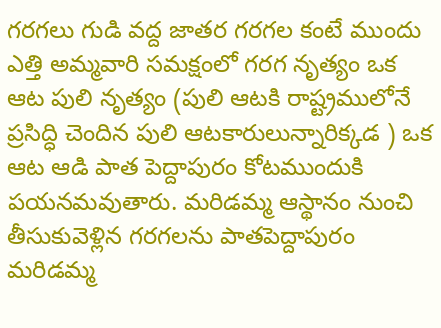గరగలు గుడి వద్ద జాతర గరగల కంటే ముందు ఎత్తి అమ్మవారి సమక్షంలో గరగ నృత్యం ఒక ఆట పులి నృత్యం (పులి ఆటకి రాష్ట్రములోనే ప్రసిద్ధి చెందిన పులి ఆటకారులున్నారిక్కడ ) ఒక ఆట ఆడి పాత పెద్దాపురం కోటముందుకి పయనమవుతారు. మరిడమ్మ ఆస్థానం నుంచి తీసుకువెళ్లిన గరగలను పాతపెద్దాపురం మరిడమ్మ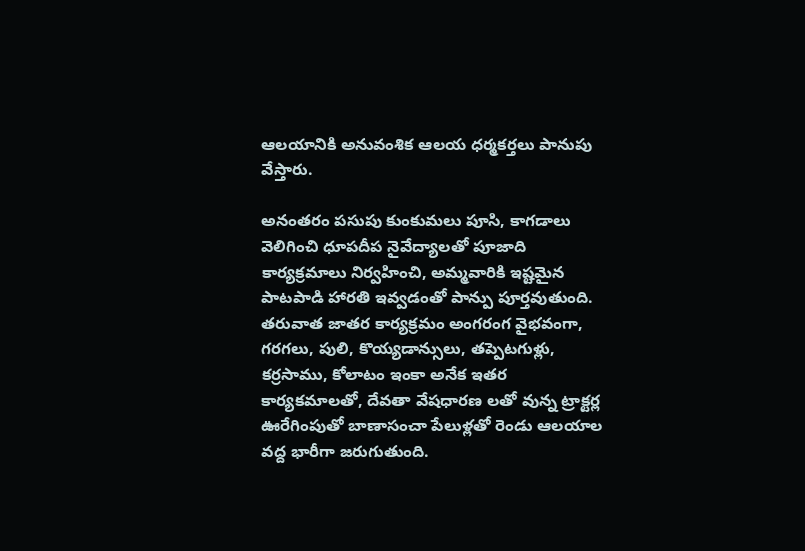ఆలయానికి అనువంశిక ఆలయ ధర్మకర్తలు పానుపు వేస్తారు.

అనంతరం పసుపు కుంకుమలు పూసి, కాగడాలు వెలిగించి ధూపదీప నైవేద్యాలతో పూజాది కార్యక్రమాలు నిర్వహించి, అమ్మవారికి ఇష్టమైన పాటపాడి హారతి ఇవ్వడంతో పాన్పు పూర్తవుతుంది. తరువాత జాతర కార్యక్రమం అంగరంగ వైభవంగా, గరగలు, పులి, కొయ్యడాన్సులు, తప్పెటగుళ్లు, కర్రసాము, కోలాటం ఇంకా అనేక ఇతర కార్యకమాలతో, దేవతా వేషధారణ లతో వున్న ట్రాక్టర్ల ఊరేగింపుతో బాణాసంచా పేలుళ్లతో రెండు ఆలయాల వద్ద భారీగా జరుగుతుంది.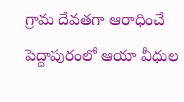గ్రామ దేవతగా ఆరాధించే పెద్దాపురంలో ఆయా వీధుల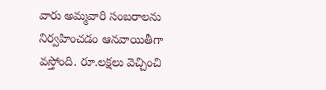వారు అమ్మవారి సంబరాలను నిర్వహించడం ఆనవాయితీగా వస్తోంది. రూ.లక్షలు వెచ్చించి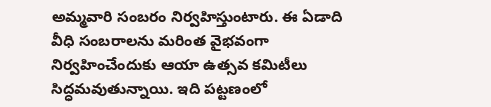అమ్మవారి సంబరం నిర్వహిస్తుంటారు. ఈ ఏడాది వీధి సంబరాలను మరింత వైభవంగా నిర్వహించేందుకు ఆయా ఉత్సవ కమిటీలు సిద్ధమవుతున్నాయి. ఇది పట్టణంలో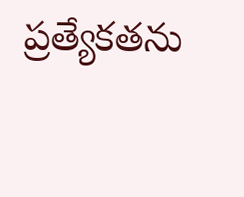ప్రత్యేకతను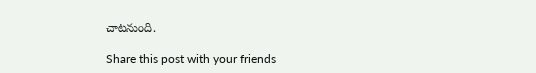చాటనుంది.

Share this post with your friends